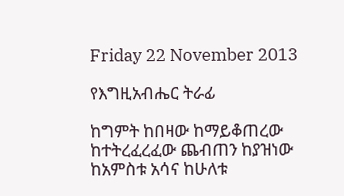Friday 22 November 2013

የእግዚአብሔር ትራፊ

ከግምት ከበዛው ከማይቆጠረው
ከተትረፈረፈው ጨብጠን ከያዝነው
ከአምስቱ አሳና ከሁለቱ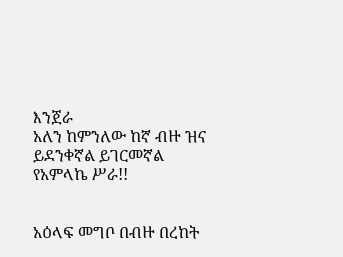እንጀራ
አለን ከምንለው ከኛ ብዙ ዝና
ይደንቀኛል ይገርመኛል የአምላኬ ሥራ!!


አዕላፍ መግቦ በብዙ በረከት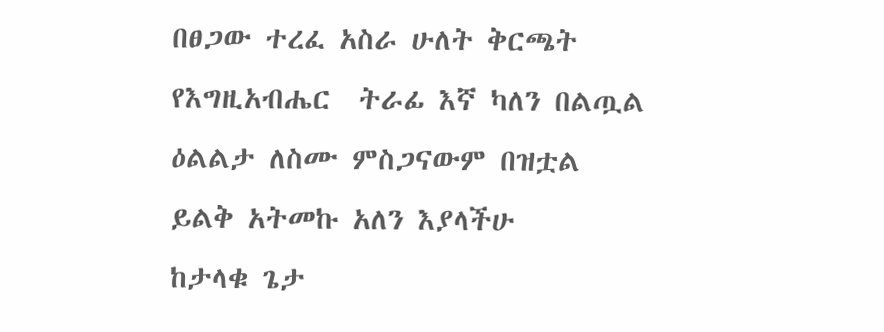በፀጋው ተረፈ አስራ ሁለት ቅርጫት
የእግዚአብሔር  ትራፊ እኛ ካለን በልጧል
ዕልልታ ለስሙ ምስጋናውም በዝቷል
ይልቅ አትመኩ አለን እያላችሁ
ከታላቁ ጌታ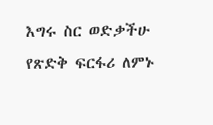እግሩ ስር ወድቃችሁ
የጽድቅ ፍርፋሪ ለምኑ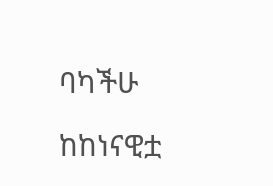ባካችሁ

ከከነናዊቷ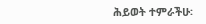ሕይወት ተምራችሁ፡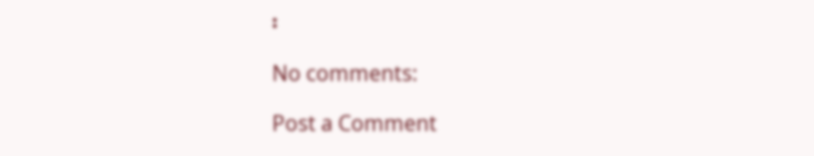፡

No comments:

Post a Comment